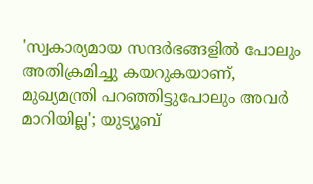'സ്വകാര്യമായ സന്ദർഭങ്ങളിൽ പോലും അതിക്രമിച്ചു കയറുകയാണ്, മുഖ്യമന്ത്രി പറഞ്ഞിട്ടുപോലും അവർ മാറിയില്ല'; യുട്യൂബ്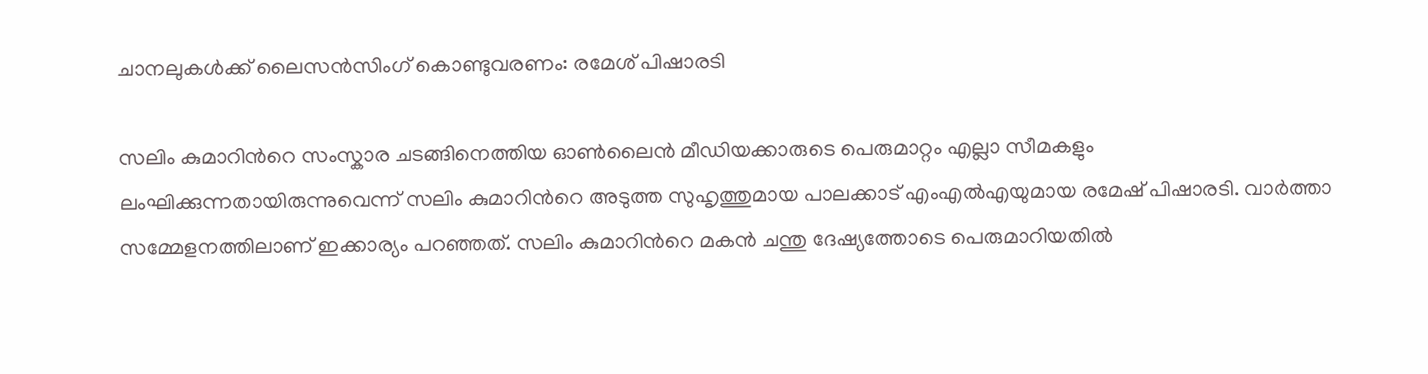ചാനലുകള്‍ക്ക് ലൈസന്‍സിംഗ് കൊണ്ടുവരണം: രമേശ് പിഷാരടി

സലിം കുമാറിന്‍റെ സംസ്കാര ചടങ്ങിനെത്തിയ ഓണ്‍ലൈന്‍ മീഡിയക്കാരുടെ പെരുമാറ്റം എല്ലാ സീമകളും ലംഘിക്കുന്നതായിരുന്നുവെന്ന് സലിം കുമാറിന്‍റെ അടുത്ത സുഹൃത്തുമായ പാലക്കാട് എംഎല്‍എയുമായ രമേഷ് പിഷാരടി. വാര്‍ത്താ സമ്മേളനത്തിലാണ് ഇക്കാര്യം പറഞ്ഞത്. സലിം കുമാറിന്‍റെ മകന്‍ ചന്തു ദേഷ്യത്തോടെ പെരുമാറിയതില്‍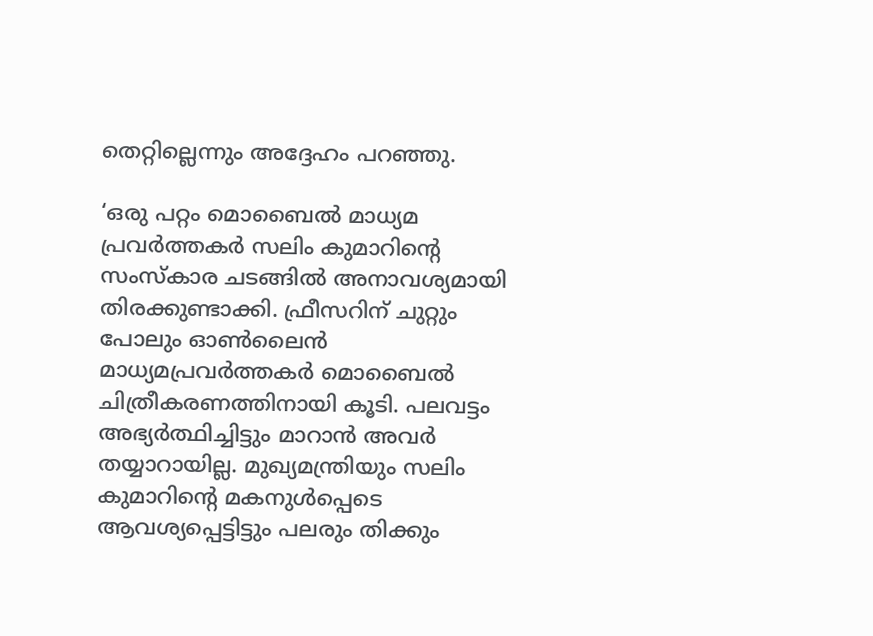തെറ്റില്ലെന്നും അദ്ദേഹം പറഞ്ഞു.

‘ഒരു പറ്റം മൊബൈൽ മാധ്യമ പ്രവർത്തകർ സലിം കുമാറിൻ്റെ സംസ്കാര ചടങ്ങിൽ അനാവശ്യമായി തിരക്കുണ്ടാക്കി. ഫ്രീസറിന് ചുറ്റും പോലും ഓൺലൈൻ മാധ്യമപ്രവര്‍ത്തകര്‍ മൊബൈല്‍ ചിത്രീകരണത്തിനായി കൂടി. പലവട്ടം അഭ്യർത്ഥിച്ചിട്ടും മാറാൻ അവർ തയ്യാറായില്ല. മുഖ്യമന്ത്രിയും സലിം കുമാറിൻ്റെ മകനുൾപ്പെടെ ആവശ്യപ്പെട്ടിട്ടും പലരും തിക്കും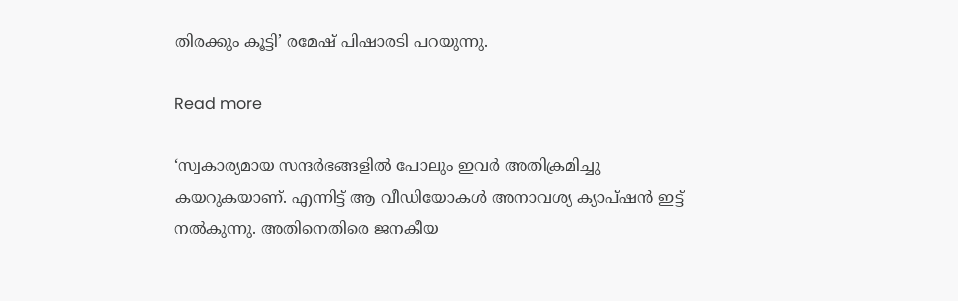തിരക്കും കൂട്ടി’ രമേഷ് പിഷാരടി പറയുന്നു.

Read more

‘സ്വകാര്യമായ സന്ദർഭങ്ങളിൽ പോലും ഇവർ അതിക്രമിച്ചു കയറുകയാണ്. എന്നിട്ട് ആ വീഡിയോകള്‍ അനാവശ്യ ക്യാപ്ഷൻ ഇട്ട് നൽകുന്നു. അതിനെതിരെ ജനകീയ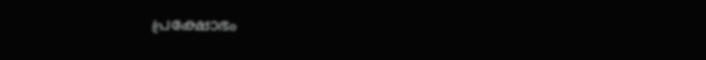പ്രക്ഷോഭം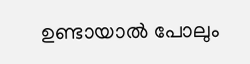ഉണ്ടായാൽ പോലും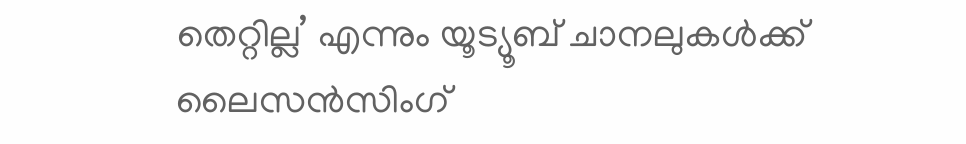തെറ്റില്ല’ എന്നും യൂട്യൂബ് ചാനലുകൾക്ക് ലൈസൻസിംഗ്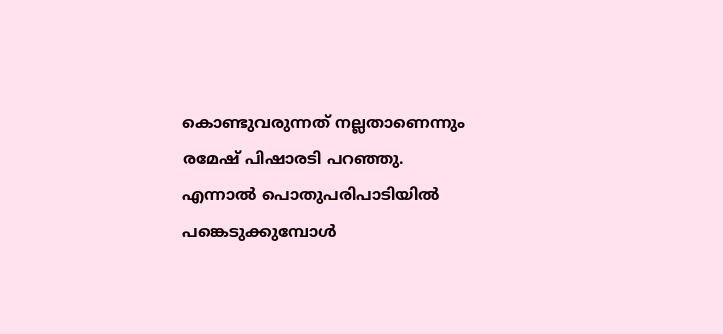കൊണ്ടുവരുന്നത് നല്ലതാണെന്നും രമേഷ് പിഷാരടി പറഞ്ഞു. എന്നാല്‍ പൊതുപരിപാടിയിൽ പങ്കെടുക്കുമ്പോൾ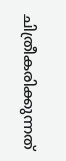ചിത്രീകരിക്കുന്നത്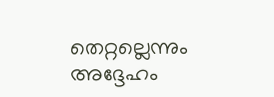തെറ്റല്ലെന്നും അദ്ദേഹം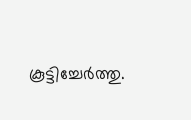കൂട്ടിച്ചേര്‍ത്തു.